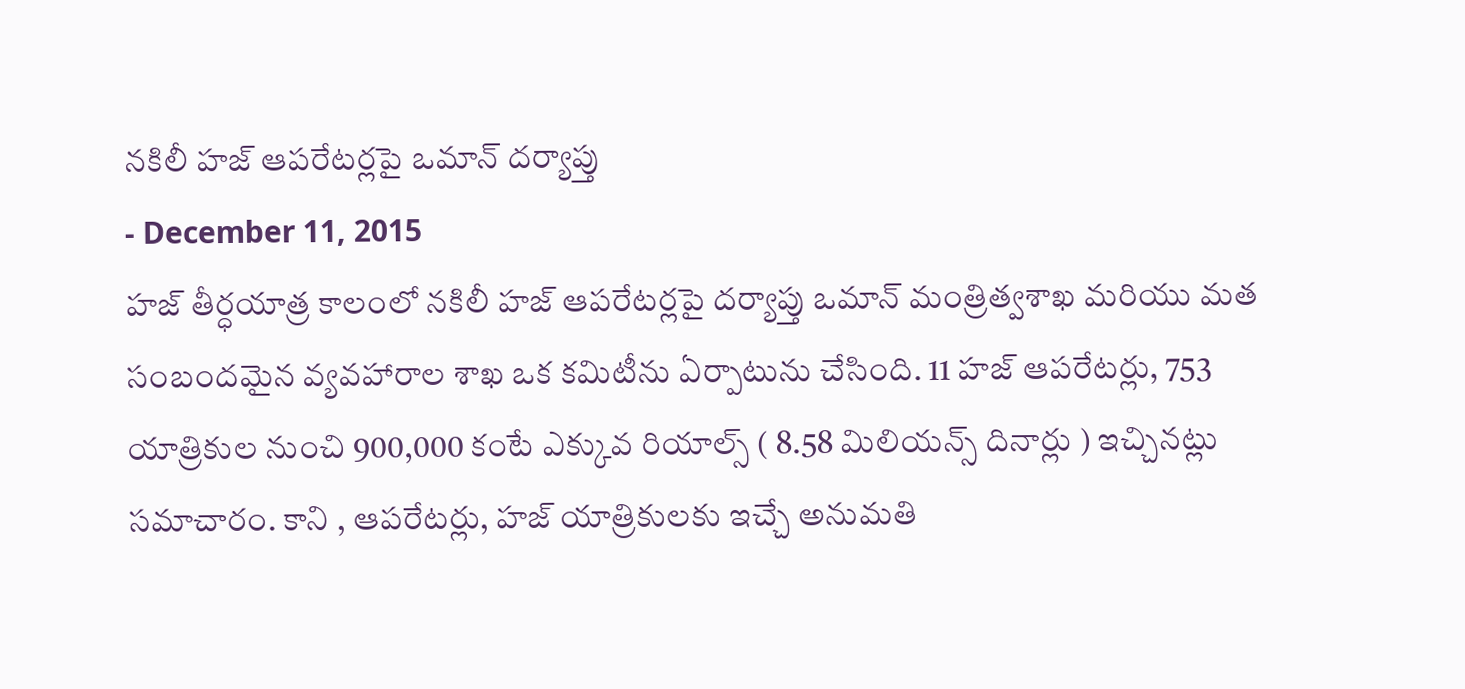నకిలీ హజ్ ఆపరేటర్లపై ఒమాన్ దర్యాప్తు
- December 11, 2015
హజ్ తీర్ధయాత్ర కాలంలో నకిలీ హజ్ ఆపరేటర్లపై దర్యాప్తు ఒమాన్ మంత్రిత్వశాఖ మరియు మత
సంబందమైన వ్యవహారాల శాఖ ఒక కమిటీను ఏర్పాటును చేసింది. 11 హజ్ ఆపరేటర్లు, 753
యాత్రికుల నుంచి 900,000 కంటే ఎక్కువ రియాల్స్ ( 8.58 మిలియన్స్ దినార్లు ) ఇచ్చినట్లు
సమాచారం. కాని , ఆపరేటర్లు, హజ్ యాత్రికులకు ఇచ్చే అనుమతి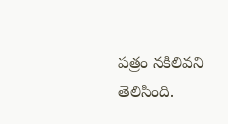పత్రం నకిలివని తెలిసింది.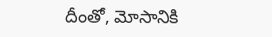దీంతో, మోసానికి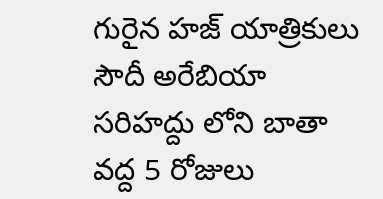గురైన హజ్ యాత్రికులు సౌదీ అరేబియా సరిహద్దు లోని బాతా వద్ద 5 రోజులు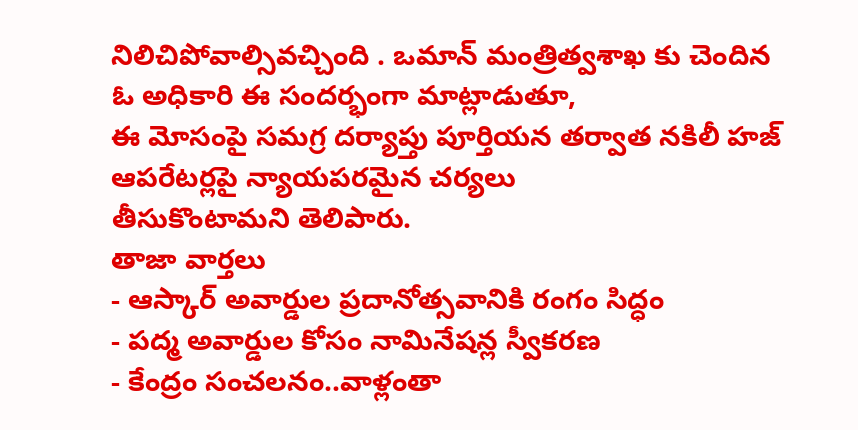నిలిచిపోవాల్సివచ్చింది . ఒమాన్ మంత్రిత్వశాఖ కు చెందిన ఓ అధికారి ఈ సందర్భంగా మాట్లాడుతూ,
ఈ మోసంపై సమగ్ర దర్యాప్తు పూర్తియన తర్వాత నకిలీ హజ్ ఆపరేటర్లపై న్యాయపరమైన చర్యలు
తీసుకొంటామని తెలిపారు.
తాజా వార్తలు
- ఆస్కార్ అవార్డుల ప్రదానోత్సవానికి రంగం సిద్ధం
- పద్మ అవార్డుల కోసం నామినేషన్ల స్వీకరణ
- కేంద్రం సంచలనం..వాళ్లంతా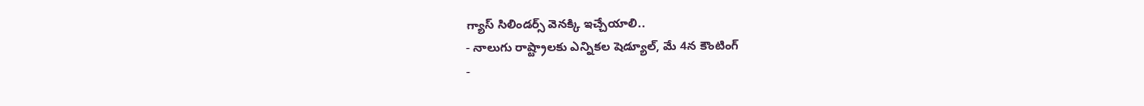గ్యాస్ సిలిండర్స్ వెనక్కి ఇచ్చేయాలి..
- నాలుగు రాష్ట్రాలకు ఎన్నికల షెడ్యూల్, మే 4న కౌంటింగ్
-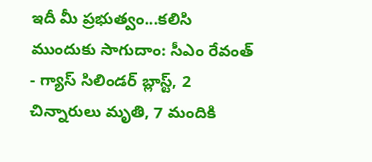ఇదీ మీ ప్రభుత్వం...కలిసి ముందుకు సాగుదాం: సీఎం రేవంత్
- గ్యాస్ సిలిండర్ బ్లాస్ట్, 2 చిన్నారులు మృతి, 7 మందికి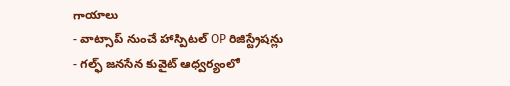గాయాలు
- వాట్సాప్ నుంచే హాస్పిటల్ OP రిజిస్ట్రేషన్లు
- గల్ఫ్ జనసేన కువైట్ ఆధ్వర్యంలో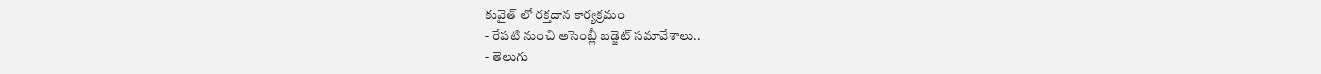కువైత్ లో రక్తదాన కార్యక్రమం
- రేపటి నుంచి అసెంబ్లీ బడ్జెట్ సమావేశాలు..
- తెలుగు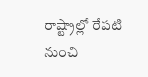రాష్ట్రాల్లో రేపటి నుంచి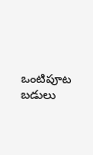ఒంటిపూట బడులు